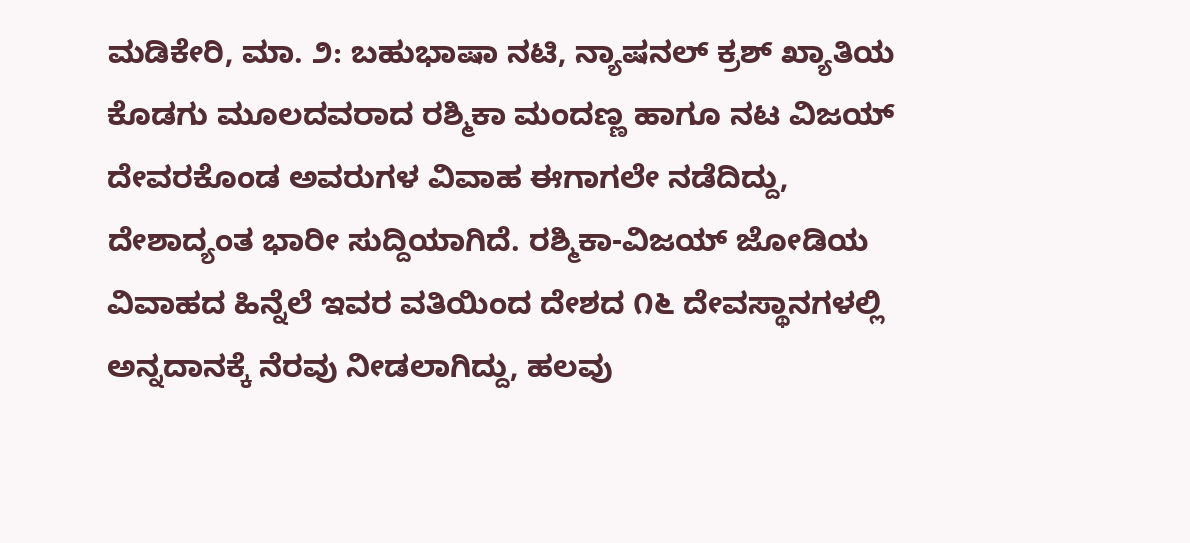ಮಡಿಕೇರಿ, ಮಾ. ೨: ಬಹುಭಾಷಾ ನಟಿ, ನ್ಯಾಷನಲ್ ಕ್ರಶ್ ಖ್ಯಾತಿಯ ಕೊಡಗು ಮೂಲದವರಾದ ರಶ್ಮಿಕಾ ಮಂದಣ್ಣ ಹಾಗೂ ನಟ ವಿಜಯ್ ದೇವರಕೊಂಡ ಅವರುಗಳ ವಿವಾಹ ಈಗಾಗಲೇ ನಡೆದಿದ್ದು, ದೇಶಾದ್ಯಂತ ಭಾರೀ ಸುದ್ದಿಯಾಗಿದೆ. ರಶ್ಮಿಕಾ-ವಿಜಯ್ ಜೋಡಿಯ ವಿವಾಹದ ಹಿನ್ನೆಲೆ ಇವರ ವತಿಯಿಂದ ದೇಶದ ೧೬ ದೇವಸ್ಥಾನಗಳಲ್ಲಿ ಅನ್ನದಾನಕ್ಕೆ ನೆರವು ನೀಡಲಾಗಿದ್ದು, ಹಲವು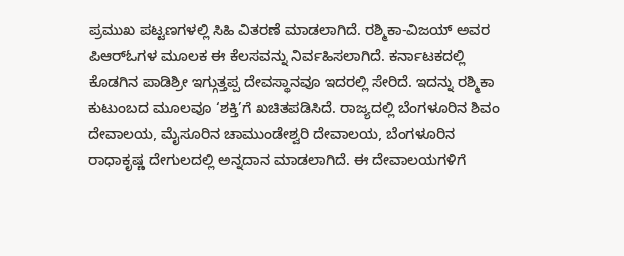ಪ್ರಮುಖ ಪಟ್ಟಣಗಳಲ್ಲಿ ಸಿಹಿ ವಿತರಣೆ ಮಾಡಲಾಗಿದೆ. ರಶ್ಮಿಕಾ-ವಿಜಯ್ ಅವರ ಪಿಆರ್‌ಓಗಳ ಮೂಲಕ ಈ ಕೆಲಸವನ್ನು ನಿರ್ವಹಿಸಲಾಗಿದೆ. ಕರ್ನಾಟಕದಲ್ಲಿ ಕೊಡಗಿನ ಪಾಡಿಶ್ರೀ ಇಗ್ಗುತ್ತಪ್ಪ ದೇವಸ್ಥಾನವೂ ಇದರಲ್ಲಿ ಸೇರಿದೆ. ಇದನ್ನು ರಶ್ಮಿಕಾ ಕುಟುಂಬದ ಮೂಲವೂ ‘ಶಕ್ತಿ’ಗೆ ಖಚಿತಪಡಿಸಿದೆ. ರಾಜ್ಯದಲ್ಲಿ ಬೆಂಗಳೂರಿನ ಶಿವಂ ದೇವಾಲಯ, ಮೈಸೂರಿನ ಚಾಮುಂಡೇಶ್ವರಿ ದೇವಾಲಯ, ಬೆಂಗಳೂರಿನ ರಾಧಾಕೃಷ್ಣ ದೇಗುಲದಲ್ಲಿ ಅನ್ನದಾನ ಮಾಡಲಾಗಿದೆ. ಈ ದೇವಾಲಯಗಳಿಗೆ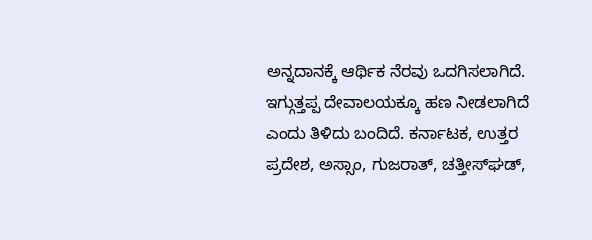ಅನ್ನದಾನಕ್ಕೆ ಆರ್ಥಿಕ ನೆರವು ಒದಗಿಸಲಾಗಿದೆ. ಇಗ್ಗುತ್ತಪ್ಪ ದೇವಾಲಯಕ್ಕೂ ಹಣ ನೀಡಲಾಗಿದೆ ಎಂದು ತಿಳಿದು ಬಂದಿದೆ. ಕರ್ನಾಟಕ, ಉತ್ತರ ಪ್ರದೇಶ, ಅಸ್ಸಾಂ, ಗುಜರಾತ್, ಚತ್ತೀಸ್‌ಘಡ್,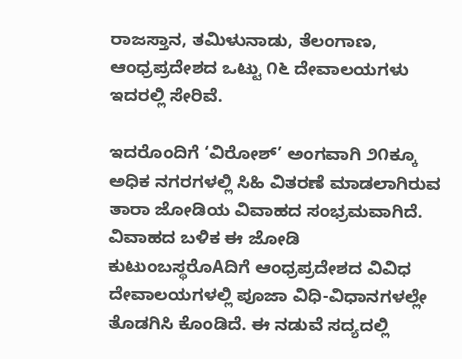ರಾಜಸ್ತಾನ, ತಮಿಳುನಾಡು, ತೆಲಂಗಾಣ, ಆಂಧ್ರಪ್ರದೇಶದ ಒಟ್ಟು ೧೬ ದೇವಾಲಯಗಳು ಇದರಲ್ಲಿ ಸೇರಿವೆ.

ಇದರೊಂದಿಗೆ ‘ವಿರೋಶ್’ ಅಂಗವಾಗಿ ೨೧ಕ್ಕೂ ಅಧಿಕ ನಗರಗಳಲ್ಲಿ ಸಿಹಿ ವಿತರಣೆ ಮಾಡಲಾಗಿರುವ ತಾರಾ ಜೋಡಿಯ ವಿವಾಹದ ಸಂಭ್ರಮವಾಗಿದೆ. ವಿವಾಹದ ಬಳಿಕ ಈ ಜೋಡಿ ಕುಟುಂಬಸ್ಥರೊAದಿಗೆ ಆಂಧ್ರಪ್ರದೇಶದ ವಿವಿಧ ದೇವಾಲಯಗಳಲ್ಲಿ ಪೂಜಾ ವಿಧಿ-ವಿಧಾನಗಳಲ್ಲೇ ತೊಡಗಿಸಿ ಕೊಂಡಿದೆ. ಈ ನಡುವೆ ಸದ್ಯದಲ್ಲಿ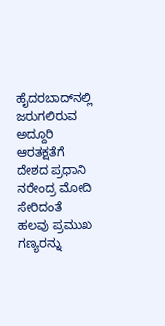ಹೈದರಬಾದ್‌ನಲ್ಲಿ ಜರುಗಲಿರುವ ಅದ್ದೂರಿ ಆರತಕ್ಷತೆಗೆ ದೇಶದ ಪ್ರಧಾನಿ ನರೇಂದ್ರ ಮೋದಿ ಸೇರಿದಂತೆ ಹಲವು ಪ್ರಮುಖ ಗಣ್ಯರನ್ನು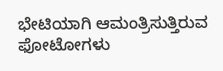ಭೇಟಿಯಾಗಿ ಆಮಂತ್ರಿಸುತ್ತಿರುವ ಫೋಟೋಗಳು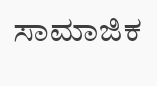ಸಾಮಾಜಿಕ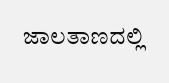ಜಾಲತಾಣದಲ್ಲಿ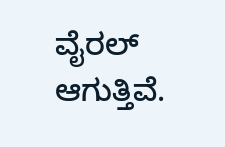ವೈರಲ್ ಆಗುತ್ತಿವೆ.